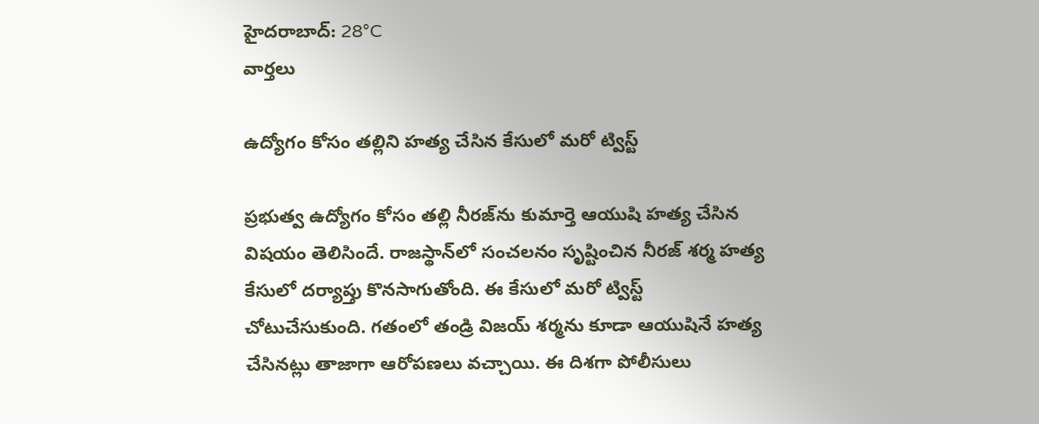హైదరాబాద్: 28°C
వార్తలు

ఉద్యోగం కోసం తల్లిని హత్య చేసిన కేసులో మరో ట్విస్ట్‌

ప్రభుత్వ ఉద్యోగం కోసం తల్లి నీరజ్‌ను కుమార్తె ఆయుషి హత్య చేసిన విషయం తెలిసిందే. రాజస్థాన్‌లో సంచలనం సృష్టించిన నీరజ్ శర్మ హత్య కేసులో దర్యాప్తు కొనసాగుతోంది. ఈ కేసులో మరో ట్విస్ట్ చోటుచేసుకుంది. గతంలో తండ్రి విజయ్ శర్మను కూడా ఆయుషినే హత్య చేసినట్లు తాజాగా ఆరోపణలు వచ్చాయి. ఈ దిశగా పోలీసులు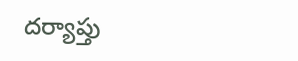దర్యాప్తు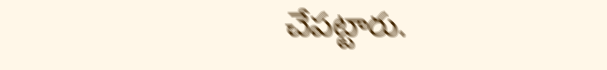చేపట్టారు.